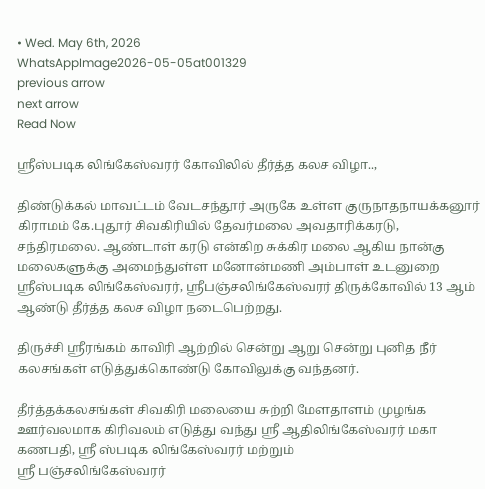• Wed. May 6th, 2026
WhatsAppImage2026-05-05at001329
previous arrow
next arrow
Read Now

ஸ்ரீஸ்படிக லிங்கேஸ்வரர் கோவிலில் தீர்த்த கலச விழா..,

திண்டுக்கல் மாவட்டம் வேடசந்தூர் அருகே உள்ள குருநாதநாயக்கனூர் கிராமம் கே.புதூர் சிவகிரியில் தேவர்மலை அவதாரிக்கரடு, சந்திரமலை. ஆண்டாள் கரடு என்கிற சுக்கிர மலை ஆகிய நான்கு மலைகளுக்கு அமைந்துள்ள மனோன்மணி அம்பாள் உடனுறை ஸ்ரீஸ்படிக லிங்கேஸ்வரர், ஸ்ரீபஞ்சலிங்கேஸ்வரர் திருக்கோவில் 13 ஆம் ஆண்டு தீர்த்த கலச விழா நடைபெற்றது.

திருச்சி ஸ்ரீரங்கம் காவிரி ஆற்றில் சென்று ஆறு சென்று புனித நீர் கலசங்கள் எடுத்துக்கொண்டு கோவிலுக்கு வந்தனர்.

தீர்த்தக்கலசங்கள் சிவகிரி மலையை சுற்றி மேளதாளம் முழங்க ஊர்வலமாக கிரிவலம் எடுத்து வந்து ஸ்ரீ ஆதிலிங்கேஸ்வரர் மகா கணபதி, ஸ்ரீ ஸ்படிக லிங்கேஸ்வரர் மற்றும்
ஸ்ரீ பஞ்சலிங்கேஸ்வரர்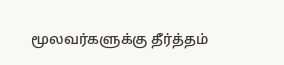மூலவர்களுக்கு தீர்த்தம்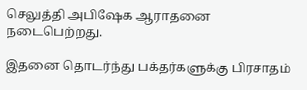செலுத்தி அபிஷேக ஆராதனை நடைபெற்றது.

இதனை தொடர்ந்து பக்தர்களுக்கு பிரசாதம்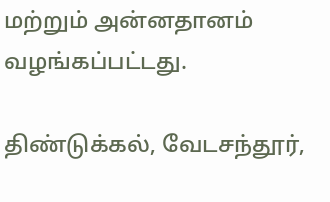மற்றும் அன்னதானம் வழங்கப்பட்டது.

திண்டுக்கல், வேடசந்தூர்,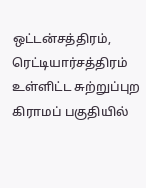ஒட்டன்சத்திரம், ரெட்டியார்சத்திரம் உள்ளிட்ட சுற்றுப்புற கிராமப் பகுதியில்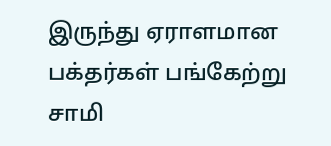இருந்து ஏராளமான பக்தர்கள் பங்கேற்று சாமி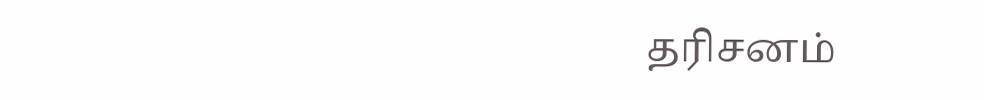தரிசனம்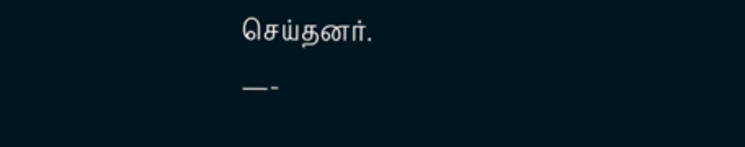செய்தனர்.
—-